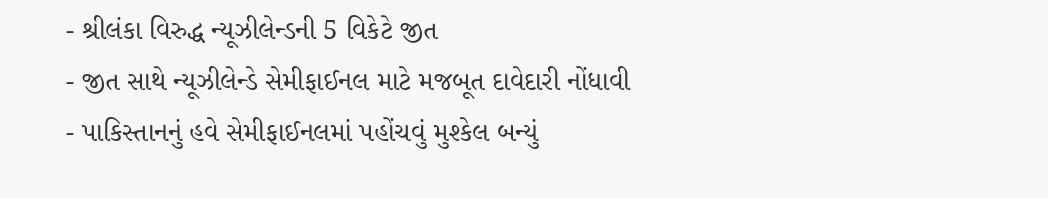- શ્રીલંકા વિરુદ્ધ ન્યૂઝીલેન્ડની 5 વિકેટે જીત
- જીત સાથે ન્યૂઝીલેન્ડે સેમીફાઈનલ માટે મજબૂત દાવેદારી નોંધાવી
- પાકિસ્તાનનું હવે સેમીફાઈનલમાં પહોંચવું મુશ્કેલ બન્યું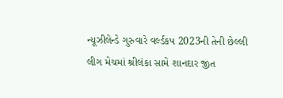ન્યૂઝીલેન્ડે ગુરુવારે વર્લ્ડકપ 2023ની તેની છેલ્લી લીગ મેચમાં શ્રીલંકા સામે શાનદાર જીત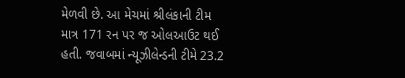મેળવી છે. આ મેચમાં શ્રીલંકાની ટીમ માત્ર 171 રન પર જ ઓલઆઉટ થઈ હતી. જવાબમાં ન્યૂઝીલેન્ડની ટીમે 23.2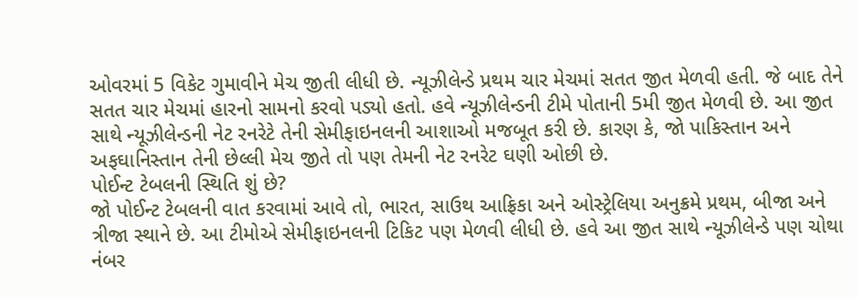ઓવરમાં 5 વિકેટ ગુમાવીને મેચ જીતી લીધી છે. ન્યૂઝીલેન્ડે પ્રથમ ચાર મેચમાં સતત જીત મેળવી હતી. જે બાદ તેને સતત ચાર મેચમાં હારનો સામનો કરવો પડ્યો હતો. હવે ન્યૂઝીલેન્ડની ટીમે પોતાની 5મી જીત મેળવી છે. આ જીત સાથે ન્યૂઝીલેન્ડની નેટ રનરેટે તેની સેમીફાઇનલની આશાઓ મજબૂત કરી છે. કારણ કે, જો પાકિસ્તાન અને અફઘાનિસ્તાન તેની છેલ્લી મેચ જીતે તો પણ તેમની નેટ રનરેટ ઘણી ઓછી છે.
પોઈન્ટ ટેબલની સ્થિતિ શું છે?
જો પોઈન્ટ ટેબલની વાત કરવામાં આવે તો, ભારત, સાઉથ આફ્રિકા અને ઓસ્ટ્રેલિયા અનુક્રમે પ્રથમ, બીજા અને ત્રીજા સ્થાને છે. આ ટીમોએ સેમીફાઇનલની ટિકિટ પણ મેળવી લીધી છે. હવે આ જીત સાથે ન્યૂઝીલેન્ડે પણ ચોથા નંબર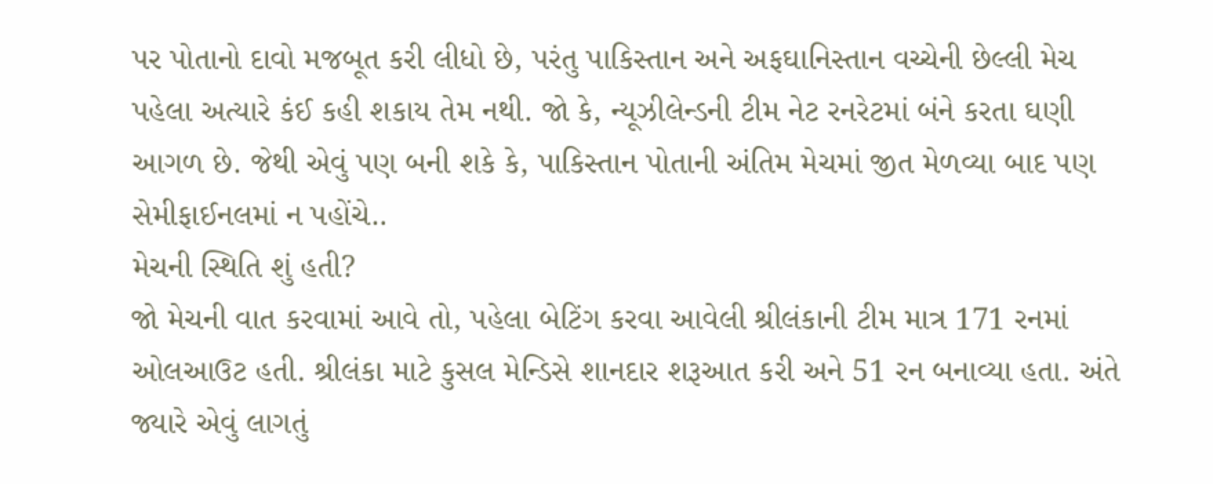પર પોતાનો દાવો મજબૂત કરી લીધો છે, પરંતુ પાકિસ્તાન અને અફઘાનિસ્તાન વચ્ચેની છેલ્લી મેચ પહેલા અત્યારે કંઈ કહી શકાય તેમ નથી. જો કે, ન્યૂઝીલેન્ડની ટીમ નેટ રનરેટમાં બંને કરતા ઘણી આગળ છે. જેથી એવું પણ બની શકે કે, પાકિસ્તાન પોતાની અંતિમ મેચમાં જીત મેળવ્યા બાદ પણ સેમીફાઈનલમાં ન પહોંચે..
મેચની સ્થિતિ શું હતી?
જો મેચની વાત કરવામાં આવે તો, પહેલા બેટિંગ કરવા આવેલી શ્રીલંકાની ટીમ માત્ર 171 રનમાં ઓલઆઉટ હતી. શ્રીલંકા માટે કુસલ મેન્ડિસે શાનદાર શરૂઆત કરી અને 51 રન બનાવ્યા હતા. અંતે જ્યારે એવું લાગતું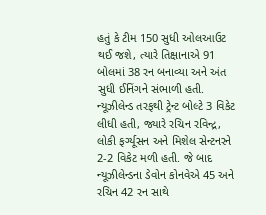હતું કે ટીમ 150 સુધી ઓલઆઉટ થઈ જશે, ત્યારે તિક્ષાનાએ 91 બોલમાં 38 રન બનાવ્યા અને અંત સુધી ઈનિંગને સંભાળી હતી. ન્યૂઝીલેન્ડ તરફથી ટ્રેન્ટ બોલ્ટે 3 વિકેટ લીધી હતી, જ્યારે રચિન રવિન્દ્ર, લોકી ફર્ગ્યૂસન અને મિશેલ સેન્ટનરને 2-2 વિકેટ મળી હતી. જે બાદ ન્યૂઝીલેન્ડના ડેવોન કોનવેએ 45 અને રચિન 42 રન સાથે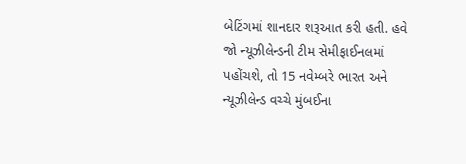બેટિંગમાં શાનદાર શરૂઆત કરી હતી. હવે જો ન્યૂઝીલેન્ડની ટીમ સેમીફાઈનલમાં પહોંચશે, તો 15 નવેમ્બરે ભારત અને ન્યૂઝીલેન્ડ વચ્ચે મુંબઈના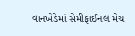વાનખેડેમાં સેમીફાઈનલ મેચ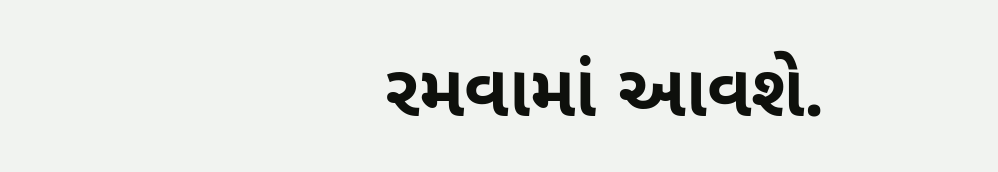રમવામાં આવશે.